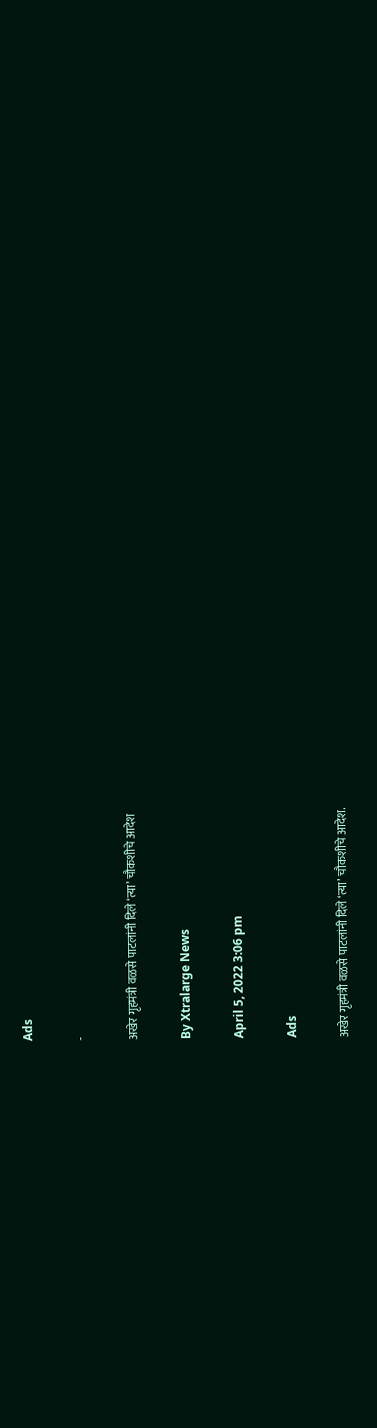Ads

-

अखेर गृहमंत्री वळसे पाटलांनी दिले ‘त्या’ चौकशीचे आदेश

By Xtralarge News

April 5, 2022 3:06 pm

Ads

अखेर गृहमंत्री वळसे पाटलांनी दिले ‘त्या’ चौकशीचे आदेश.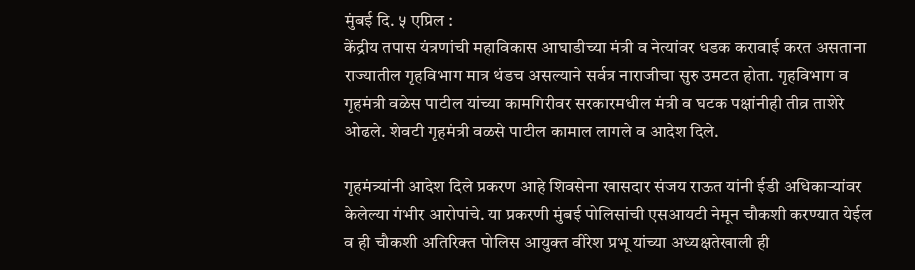मुंबई दि. ५ एप्रिल :
केंद्रीय तपास यंत्रणांची महाविकास आघाडीच्या मंत्री व नेत्यांवर धडक करावाई करत असताना राज्यातील गृहविभाग मात्र थंडच असल्याने सर्वत्र नाराजीचा सुरु उमटत होता. गृहविभाग व गृहमंत्री वळेस पाटील यांच्या कामगिरीवर सरकारमधील मंत्री व घटक पक्षांनीही तीव्र ताशेरे ओढले. शेवटी गृहमंत्री वळसे पाटील कामाल लागले व आदेश दिले.

गृहमंत्र्यांनी आदेश दिले प्रकरण आहे शिवसेना खासदार संजय राऊत यांनी ईडी अधिकाऱ्यांवर केलेल्या गंभीर आरोपांचे. या प्रकरणी मुंबई पोलिसांची एसआयटी नेमून चौकशी करण्यात येईल व ही चौकशी अतिरिक्त पोलिस आयुक्त वीरेश प्रभू यांच्या अध्यक्षतेखाली ही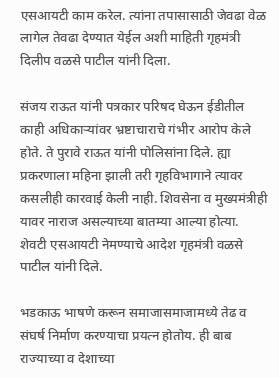एसआयटी काम करेल. त्यांना तपासासाठी जेवढा वेळ लागेल तेवढा देण्यात येईल अशी माहिती गृहमंत्री दिलीप वळसे पाटील यांनी दिला.

संजय राऊत यांनी पत्रकार परिषद घेऊन ईडीतील काही अधिकाऱ्यांवर भ्रष्टाचाराचे गंभीर आरोप केले होते. ते पुरावे राऊत यांनी पोलिसांना दिले. ह्या प्रकरणाला महिना झाली तरी गृहविभागाने त्यावर कसलीही कारवाई केली नाही. शिवसेना व मुख्यमंत्रीही यावर नाराज असल्याच्या बातम्या आल्या होत्या. शेवटी एसआयटी नेमण्याचे आदेश गृहमंत्री वळसे पाटील यांनी दिले.

भडकाऊ भाषणे करून समाजासमाजामध्ये तेढ व संघर्ष निर्माण करण्याचा प्रयत्न होतोय. ही बाब राज्याच्या व देशाच्या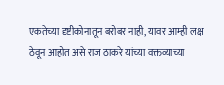एकतेच्या दृष्टीकोनातून बरोबर नाही, यावर आम्ही लक्ष ठेवून आहोत असे राज ठाकरे यांच्या वक्तव्याच्या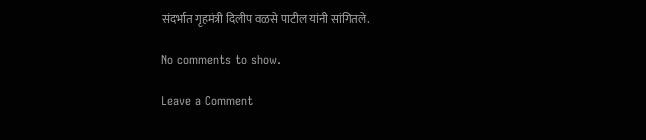संदर्भात गृहमंत्री दिलीप वळसे पाटील यांनी सांगितले.

No comments to show.

Leave a Comment